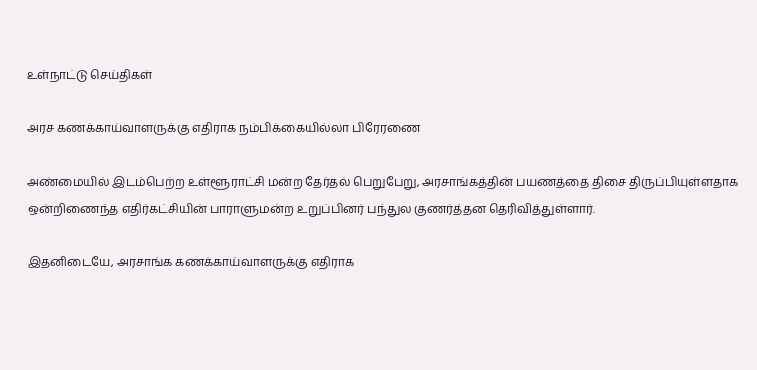உள்நாட்டு செய்திகள்

அரச கணக்காய்வாளருக்கு எதிராக நம்பிக்கையில்லா பிரேரணை

அண்மையில் இடம்பெற்ற உள்ளூராட்சி மன்ற தேர்தல் பெறுபேறு, அரசாங்கத்தின் பயணத்தை திசை திருப்பியுள்ளதாக ஒன்றிணைந்த எதிர்கட்சியின் பாராளுமன்ற உறுப்பினர் பந்துல குணர்த்தன தெரிவித்துள்ளார்.

இதனிடையே, அரசாங்க கணக்காய்வாளருக்கு எதிராக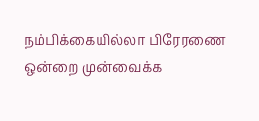நம்பிக்கையில்லா பிரேரணை ஒன்றை முன்வைக்க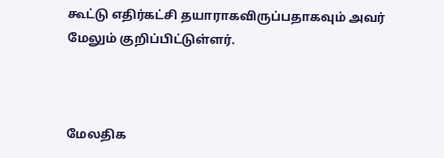கூட்டு எதிர்கட்சி தயாராகவிருப்பதாகவும் அவர் மேலும் குறிப்பிட்டுள்ளர்.



மேலதிக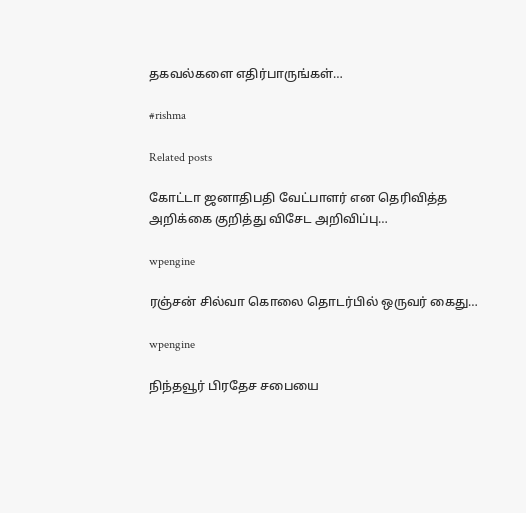தகவல்களை எதிர்பாருங்கள்…

#rishma

Related posts

கோட்டா ஜனாதிபதி வேட்பாளர் என தெரிவித்த அறிக்கை குறித்து விசேட அறிவிப்பு…

wpengine

ரஞ்சன் சில்வா கொலை தொடர்பில் ஒருவர் கைது…

wpengine

நிந்தவூர் பிரதேச சபையை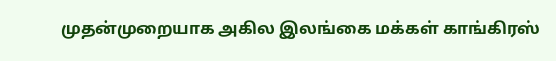முதன்முறையாக அகில இலங்கை மக்கள் காங்கிரஸ்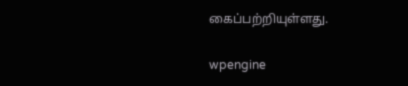கைப்பற்றியுள்ளது.

wpengine